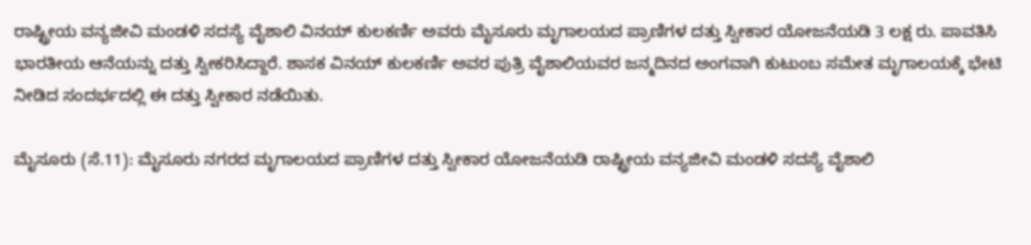ರಾಷ್ಟ್ರೀಯ ವನ್ಯಜೀವಿ ಮಂಡಳಿ ಸದಸ್ಯೆ ವೈಶಾಲಿ ವಿನಯ್ ಕುಲಕರ್ಣಿ ಅವರು ಮೈಸೂರು ಮೃಗಾಲಯದ ಪ್ರಾಣಿಗಳ ದತ್ತು ಸ್ವೀಕಾರ ಯೋಜನೆಯಡಿ 3 ಲಕ್ಷ ರು. ಪಾವತಿಸಿ ಭಾರತೀಯ ಆನೆಯನ್ನು ದತ್ತು ಸ್ವೀಕರಿಸಿದ್ದಾರೆ. ಶಾಸಕ ವಿನಯ್ ಕುಲಕರ್ಣಿ ಅವರ ಪುತ್ರಿ ವೈಶಾಲಿಯವರ ಜನ್ಮದಿನದ ಅಂಗವಾಗಿ ಕುಟುಂಬ ಸಮೇತ ಮೃಗಾಲಯಕ್ಕೆ ಭೇಟಿ ನೀಡಿದ ಸಂದರ್ಭದಲ್ಲಿ ಈ ದತ್ತು ಸ್ವೀಕಾರ ನಡೆಯಿತು.

ಮೈಸೂರು (ಸೆ.11): ಮೈಸೂರು ನಗರದ ಮೃಗಾಲಯದ ಪ್ರಾಣಿಗಳ ದತ್ತು ಸ್ವೀಕಾರ ಯೋಜನೆಯಡಿ ರಾಷ್ಟ್ರೀಯ ವನ್ಯಜೀವಿ ಮಂಡಳಿ ಸದಸ್ಯೆ ವೈಶಾಲಿ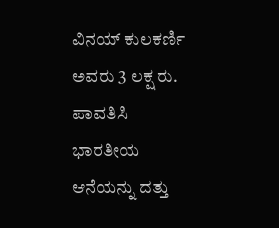ವಿನಯ್‌ ಕುಲಕರ್ಣಿ ಅವರು 3 ಲಕ್ಷ ರು. ಪಾವತಿಸಿ ಭಾರತೀಯ ಆನೆಯನ್ನು ದತ್ತು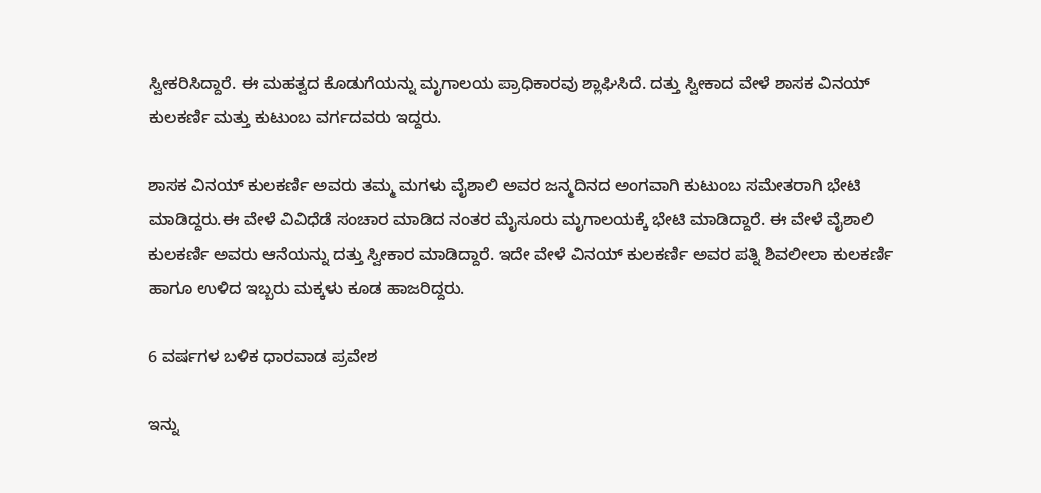ಸ್ವೀಕರಿಸಿದ್ದಾರೆ. ಈ ಮಹತ್ವದ ಕೊಡುಗೆಯನ್ನು ಮೃಗಾಲಯ ಪ್ರಾಧಿಕಾರವು ಶ್ಲಾಘಿಸಿದೆ. ದತ್ತು ಸ್ವೀಕಾದ ವೇಳೆ ಶಾಸಕ ವಿನಯ್‌ ಕುಲಕರ್ಣಿ ಮತ್ತು ಕುಟುಂಬ ವರ್ಗದವರು ಇದ್ದರು.

ಶಾಸಕ ವಿನಯ್ ಕುಲಕರ್ಣಿ ಅವರು ತಮ್ಮ ಮಗಳು ವೈಶಾಲಿ ಅವರ ಜನ್ಮದಿನದ ಅಂಗವಾಗಿ ಕುಟುಂಬ ಸಮೇತರಾಗಿ ಭೇಟಿ ಮಾಡಿದ್ದರು.ಈ ವೇಳೆ ವಿವಿಧೆಡೆ ಸಂಚಾರ ಮಾಡಿದ ನಂತರ ಮೈಸೂರು ಮೃಗಾಲಯಕ್ಕೆ ಭೇಟಿ ಮಾಡಿದ್ದಾರೆ. ಈ ವೇಳೆ ವೈಶಾಲಿ ಕುಲಕರ್ಣಿ ಅವರು ಆನೆಯನ್ನು ದತ್ತು ಸ್ವೀಕಾರ ಮಾಡಿದ್ದಾರೆ. ಇದೇ ವೇಳೆ ವಿನಯ್ ಕುಲಕರ್ಣಿ ಅವರ ಪತ್ನಿ ಶಿವಲೀಲಾ ಕುಲಕರ್ಣಿ ಹಾಗೂ ಉಳಿದ ಇಬ್ಬರು ಮಕ್ಕಳು ಕೂಡ ಹಾಜರಿದ್ದರು.

6 ವರ್ಷಗಳ ಬಳಿಕ ಧಾರವಾಡ ಪ್ರವೇಶ

ಇನ್ನು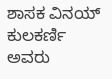ಶಾಸಕ ವಿನಯ್ ಕುಲಕರ್ಣಿ ಅವರು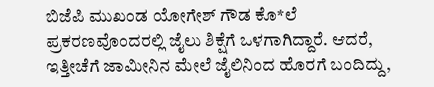ಬಿಜೆಪಿ ಮುಖಂಡ ಯೋಗೇಶ್ ಗೌಡ ಕೊ*ಲೆ ಪ್ರಕರಣವೊಂದರಲ್ಲಿ ಜೈಲು ಶಿಕ್ಷೆಗೆ ಒಳಗಾಗಿದ್ದಾರೆ. ಆದರೆ, ಇತ್ತೀಚೆಗೆ ಜಾಮೀನಿನ ಮೇಲೆ ಜೈಲಿನಿಂದ ಹೊರಗೆ ಬಂದಿದ್ದು,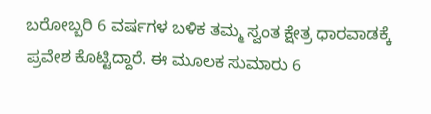ಬರೋಬ್ಬರಿ 6 ವರ್ಷಗಳ ಬಳಿಕ ತಮ್ಮ ಸ್ವಂತ ಕ್ಷೇತ್ರ ಧಾರವಾಡಕ್ಕೆ ಪ್ರವೇಶ ಕೊಟ್ಟಿದ್ದಾರೆ. ಈ ಮೂಲಕ ಸುಮಾರು 6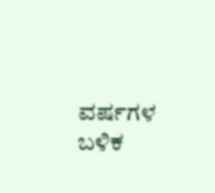ವರ್ಷಗಳ ಬಳಿಕ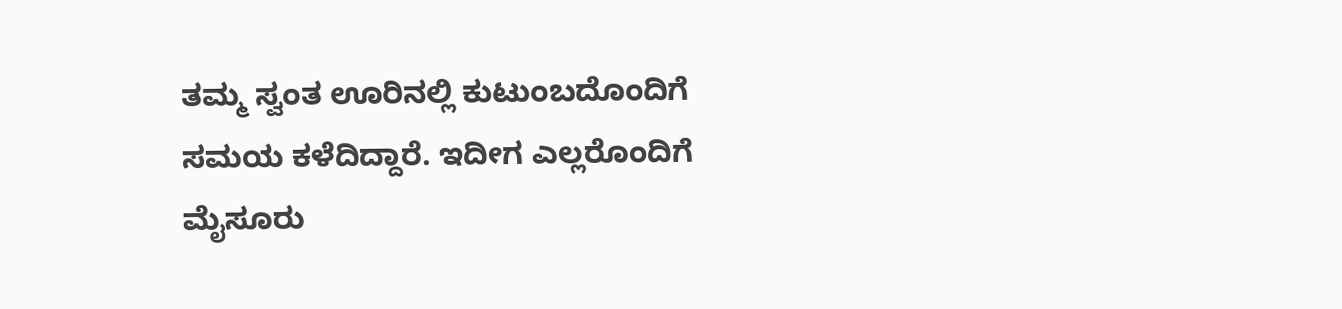ತಮ್ಮ ಸ್ವಂತ ಊರಿನಲ್ಲಿ ಕುಟುಂಬದೊಂದಿಗೆ ಸಮಯ ಕಳೆದಿದ್ದಾರೆ. ಇದೀಗ ಎಲ್ಲರೊಂದಿಗೆ ಮೈಸೂರು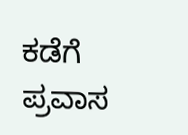ಕಡೆಗೆ ಪ್ರವಾಸ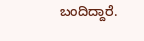ಬಂದಿದ್ದಾರೆ.